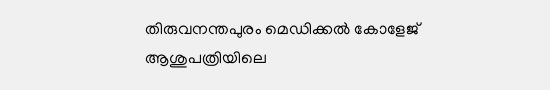തിരുവനന്തപുരം മെഡിക്കൽ കോളേജ് ആശുപത്രിയിലെ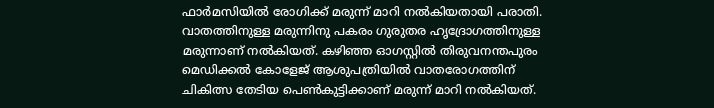ഫാർമസിയിൽ രോഗിക്ക് മരുന്ന് മാറി നൽകിയതായി പരാതി. വാതത്തിനുള്ള മരുന്നിനു പകരം ഗുരുതര ഹൃദ്രോഗത്തിനുള്ള മരുന്നാണ് നൽകിയത്. കഴിഞ്ഞ ഓഗസ്റ്റിൽ തിരുവനന്തപുരം മെഡിക്കൽ കോളേജ് ആശുപത്രിയിൽ വാതരോഗത്തിന് ചികിത്സ തേടിയ പെൺകുട്ടിക്കാണ് മരുന്ന് മാറി നൽകിയത്.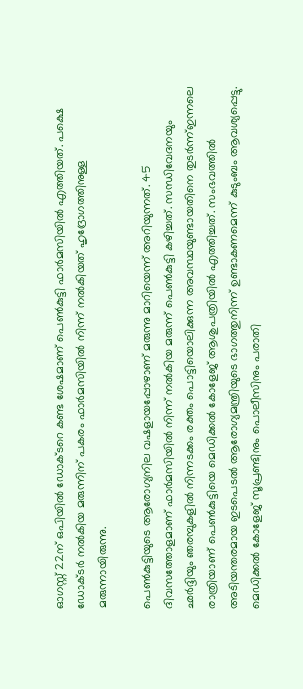ഓഗസ്റ്റ് 22ന് ഒപിയിൽ ഡോക്ടറെ കണ്ട ശേഷമാണ് പെൺകുട്ടി ഫാർമസിയിൽ എത്തിയത്. പക്ഷെ ഡോക്ടർ നൽകിയ മരുന്നിന് പകരം ഫാർമസിയിൽ നിന്ന് നൽകിയത് ഹൃദ്രോഗത്തിനുള്ള മരുന്നായിരുന്നു.

പെൺകുട്ടിയുടെ ആരോഗ്യനില വഷളായപ്പോഴാണ് മരുന്നു മാറിയെന്ന് അറിയുന്നത്. 45 ദിവസത്തോളമാണ് ഫാർമസിയിൽ നിന്ന് നൽകിയ മരുന്ന് പെൺകുട്ടി കഴിച്ചത്. സന്ധിവേദനയും ഛർദ്ദിയും ഞരമ്പുകളിൽ നിന്നടക്കം രക്തം പൊട്ടിയൊലിക്കുന്ന അവസ്ഥയുണ്ടായതിനെ തുടർന്ന്ഇന്നലെ രാത്രിയാണ് പെൺകുട്ടിയെ മെഡിക്കൽ കോളേജ് ആശുപത്രിയിൽ എത്തിച്ചത്. സംഭവത്തിൽ അടിയന്തരമായ ഇടപെടൽ ആരോഗ്യമന്ത്രിയുടെ ഭാഗത്തുനിന്ന് ഉണ്ടാകണമെന്ന് കുടുംബം ആവശ്യപ്പെട്ടു. മെഡിക്കൽ കോളേജ് സൂപ്രണ്ടിനും പൊലീസിനും പരാതി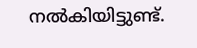നൽകിയിട്ടുണ്ട്.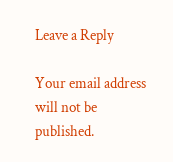Leave a Reply

Your email address will not be published.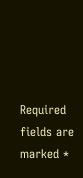Required fields are marked *